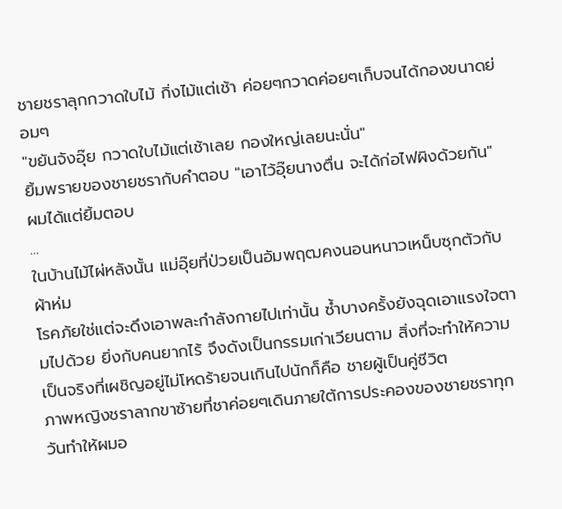ชายชราลุกกวาดใบไม้ กิ่งไม้แต่เช้า ค่อยๆกวาดค่อยๆเก็บจนได้กองขนาดย่อมๆ
"ขยันจังอุ๊ย กวาดใบไม้แต่เช้าเลย กองใหญ่เลยนะนั่น"
ยิ้มพรายของชายชรากับคำตอบ "เอาไว้อุ๊ยนางตื่น จะได้ก่อไฟผิงด้วยกัน"
ผมได้แต่ยิ้มตอบ
...
ในบ้านไม้ไผ่หลังนั้น แม่อุ๊ยที่ป่วยเป็นอัมพฤฒคงนอนหนาวเหน็บซุกตัวกับผ้าห่ม
โรคภัยใช่แต่จะดึงเอาพละกำลังกายไปเท่านั้น ซ้ำบางครั้งยังฉุดเอาแรงใจตามไปด้วย ยิ่งกับคนยากไร้ จึงดังเป็นกรรมเก่าเวียนตาม สิ่งที่จะทำให้ความเป็นจริงที่เผชิญอยู่ไม่โหดร้ายจนเกินไปนักก็คือ ชายผู้เป็นคู่ชีวิต
ภาพหญิงชราลากขาซ้ายที่ชาค่อยๆเดินภายใต้การประคองของชายชราทุกวันทำให้ผมอ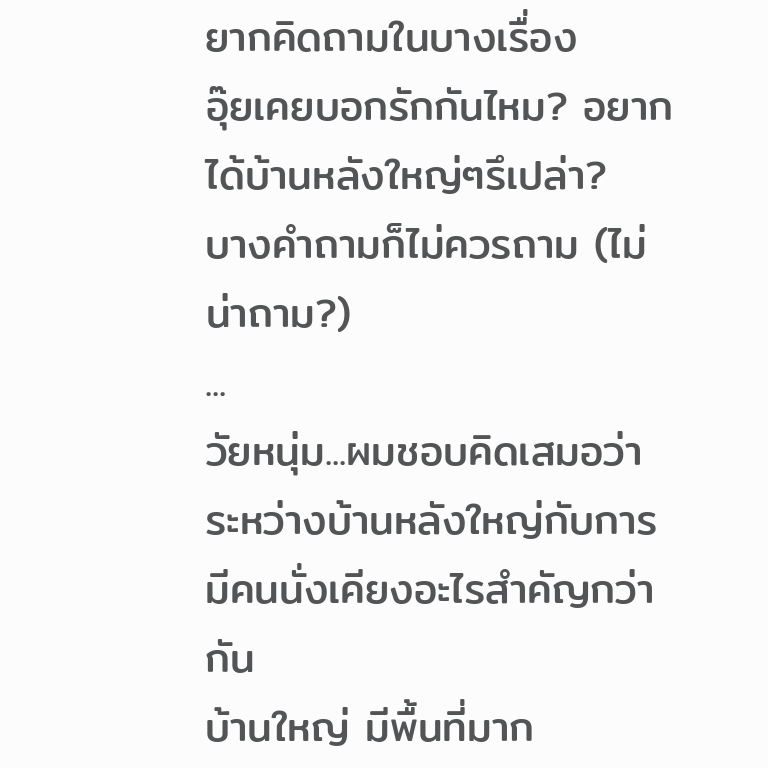ยากคิดถามในบางเรื่อง
อุ๊ยเคยบอกรักกันไหม? อยากได้บ้านหลังใหญ่ๆรึเปล่า?
บางคำถามก็ไม่ควรถาม (ไม่น่าถาม?)
...
วัยหนุ่ม...ผมชอบคิดเสมอว่าระหว่างบ้านหลังใหญ่กับการมีคนนั่งเคียงอะไรสำคัญกว่ากัน
บ้านใหญ่ มีพื้นที่มาก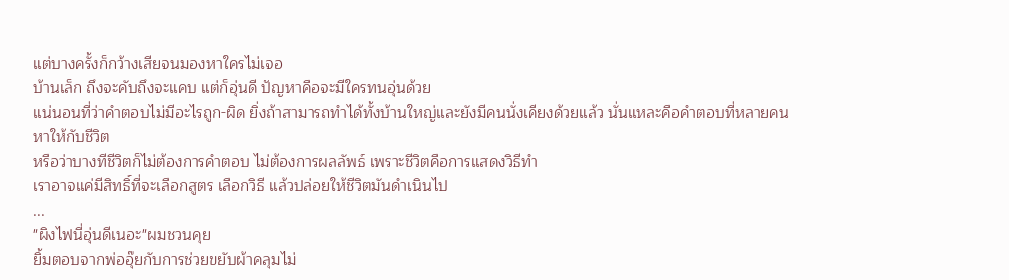แต่บางครั้งก็กว้างเสียจนมองหาใครไม่เจอ
บ้านเล็ก ถึงจะคับถึงจะแคบ แต่ก็อุ่นดี ปัญหาคือจะมีใครทนอุ่นด้วย
แน่นอนที่ว่าคำตอบไม่มีอะไรถูก-ผิด ยิ่งถ้าสามารถทำได้ทั้งบ้านใหญ่และยังมีคนนั่งเคียงด้วยแล้ว นั่นแหละคือคำตอบที่หลายคนหาให้กับชีวิต
หรือว่าบางทีชีวิตก็ไม่ต้องการคำตอบ ไม่ต้องการผลลัพธ์ เพราะชีวิตคือการแสดงวิธีทำ
เราอาจแค่มีสิทธิ์ที่จะเลือกสูตร เลือกวิธี แล้วปล่อยให้ชีวิตมันดำเนินไป
...
"ผิงไฟนี่อุ่นดีเนอะ"ผมชวนคุย
ยิ้มตอบจากพ่ออุ๊ยกับการช่วยขยับผ้าคลุมไม่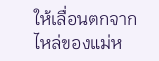ให้เลื่อนตกจากไหล่ของแม่ห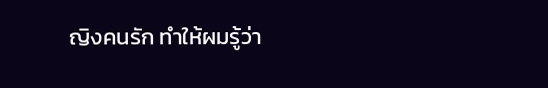ญิงคนรัก ทำให้ผมรู้ว่า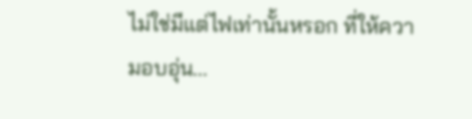ไม่ใช่มีแต่ไฟเท่านั้นหรอก ที่ให้ความอบอุ่น...